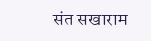संत सखाराम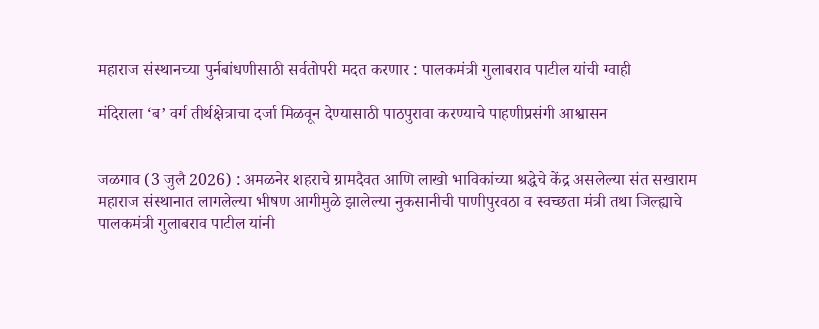महाराज संस्थानच्या पुर्नबांधणीसाठी सर्वतोपरी मदत करणार : पालकमंत्री गुलाबराव पाटील यांची ग्वाही

मंदिराला ‘ब’ वर्ग तीर्थक्षेत्राचा दर्जा मिळवून देण्यासाठी पाठपुरावा करण्याचे पाहणीप्रसंगी आश्वासन


जळगाव (3 जुलै 2026) : अमळनेर शहराचे ग्रामदैवत आणि लाखो भाविकांच्या श्रद्धेचे केंद्र असलेल्या संत सखाराम महाराज संस्थानात लागलेल्या भीषण आगीमुळे झालेल्या नुकसानीची पाणीपुरवठा व स्वच्छता मंत्री तथा जिल्ह्याचे पालकमंत्री गुलाबराव पाटील यांनी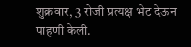शुक्रवार, 3 रोजी प्रत्यक्ष भेट देऊन पाहणी केली.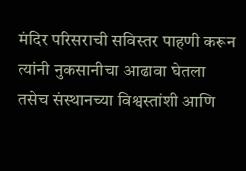मंदिर परिसराची सविस्तर पाहणी करून त्यांनी नुकसानीचा आढावा घेतला तसेच संस्थानच्या विश्वस्तांशी आणि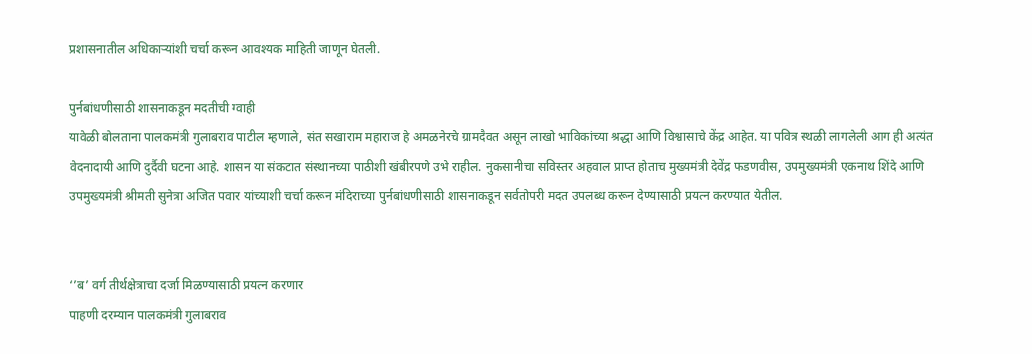प्रशासनातील अधिकार्‍यांशी चर्चा करून आवश्यक माहिती जाणून घेतली.

पुर्नबांधणीसाठी शासनाकडून मदतीची ग्वाही
यावेळी बोलताना पालकमंत्री गुलाबराव पाटील म्हणाले, संत सखाराम महाराज हे अमळनेरचे ग्रामदैवत असून लाखो भाविकांच्या श्रद्धा आणि विश्वासाचे केंद्र आहेत. या पवित्र स्थळी लागलेली आग ही अत्यंत वेदनादायी आणि दुर्दैवी घटना आहे. शासन या संकटात संस्थानच्या पाठीशी खंबीरपणे उभे राहील. नुकसानीचा सविस्तर अहवाल प्राप्त होताच मुख्यमंत्री देवेंद्र फडणवीस, उपमुख्यमंत्री एकनाथ शिंदे आणि उपमुख्यमंत्री श्रीमती सुनेत्रा अजित पवार यांच्याशी चर्चा करून मंदिराच्या पुर्नबांधणीसाठी शासनाकडून सर्वतोपरी मदत उपलब्ध करून देण्यासाठी प्रयत्न करण्यात येतील.


‘’ब’ वर्ग तीर्थक्षेत्राचा दर्जा मिळण्यासाठी प्रयत्न करणार
पाहणी दरम्यान पालकमंत्री गुलाबराव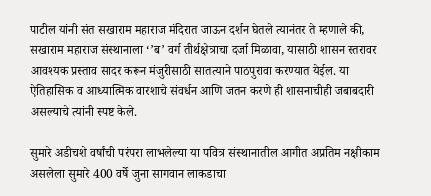पाटील यांनी संत सखाराम महाराज मंदिरात जाऊन दर्शन घेतले त्यानंतर ते म्हणाले की, सखाराम महाराज संस्थानाला ‘’ब’ वर्ग तीर्थक्षेत्राचा दर्जा मिळावा, यासाठी शासन स्तरावर आवश्यक प्रस्ताव सादर करून मंजुरीसाठी सातत्याने पाठपुरावा करण्यात येईल. या ऐतिहासिक व आध्यात्मिक वारशाचे संवर्धन आणि जतन करणे ही शासनाचीही जबाबदारी असल्याचे त्यांनी स्पष्ट केले.

सुमारे अडीचशे वर्षांची परंपरा लाभलेल्या या पवित्र संस्थानातील आगीत अप्रतिम नक्षीकाम असलेला सुमारे 400 वर्षे जुना सागवान लाकडाचा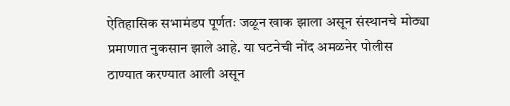ऐतिहासिक सभामंडप पूर्णतः जळून खाक झाला असून संस्थानचे मोठ्या प्रमाणात नुकसान झाले आहे. या घटनेची नोंद अमळनेर पोलीस ठाण्यात करण्यात आली असून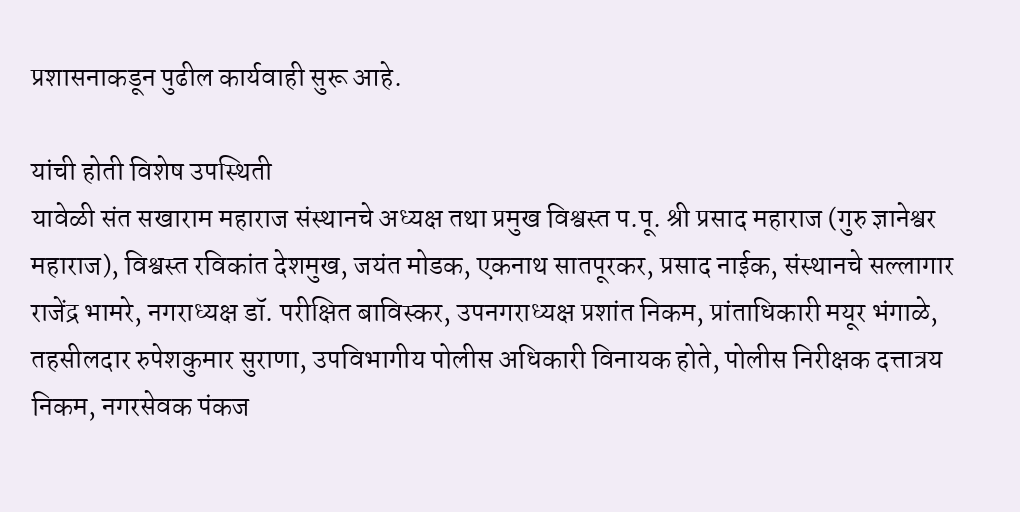प्रशासनाकडून पुढील कार्यवाही सुरू आहे.

यांची होती विशेष उपस्थिती
यावेळी संत सखाराम महाराज संस्थानचे अध्यक्ष तथा प्रमुख विश्वस्त प.पू. श्री प्रसाद महाराज (गुरु ज्ञानेश्वर महाराज), विश्वस्त रविकांत देशमुख, जयंत मोडक, एकनाथ सातपूरकर, प्रसाद नाईक, संस्थानचे सल्लागार राजेंद्र भामरे, नगराध्यक्ष डॉ. परीक्षित बाविस्कर, उपनगराध्यक्ष प्रशांत निकम, प्रांताधिकारी मयूर भंगाळे, तहसीलदार रुपेशकुमार सुराणा, उपविभागीय पोलीस अधिकारी विनायक होते, पोलीस निरीक्षक दत्तात्रय निकम, नगरसेवक पंकज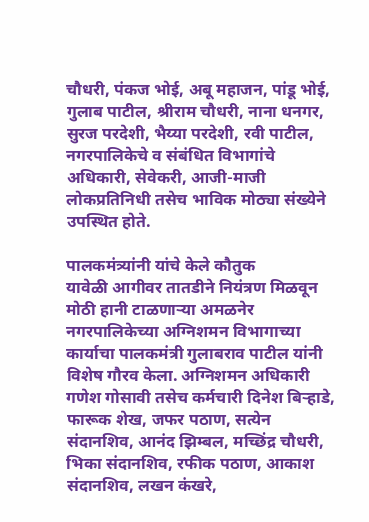चौधरी, पंकज भोई, अबू महाजन, पांडू भोई, गुलाब पाटील, श्रीराम चौधरी, नाना धनगर, सुरज परदेशी, भैय्या परदेशी, रवी पाटील, नगरपालिकेचे व संबंधित विभागांचे अधिकारी, सेवेकरी, आजी-माजी लोकप्रतिनिधी तसेच भाविक मोठ्या संख्येने उपस्थित होते.

पालकमंत्र्यांनी यांचे केले कौतुक
यावेळी आगीवर तातडीने नियंत्रण मिळवून मोठी हानी टाळणार्‍या अमळनेर नगरपालिकेच्या अग्निशमन विभागाच्या कार्याचा पालकमंत्री गुलाबराव पाटील यांनी विशेष गौरव केला. अग्निशमन अधिकारी गणेश गोसावी तसेच कर्मचारी दिनेश बिर्‍हाडे, फारूक शेख, जफर पठाण, सत्येन संदानशिव, आनंद झिम्बल, मच्छिंद्र चौधरी, भिका संदानशिव, रफीक पठाण, आकाश संदानशिव, लखन कंखरे,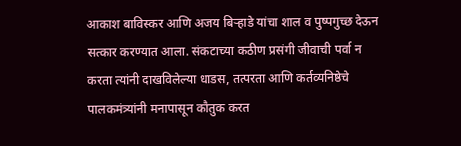आकाश बाविस्कर आणि अजय बिर्‍हाडे यांचा शाल व पुष्पगुच्छ देऊन सत्कार करण्यात आला. संकटाच्या कठीण प्रसंगी जीवाची पर्वा न करता त्यांनी दाखविलेल्या धाडस, तत्परता आणि कर्तव्यनिष्ठेचे पालकमंत्र्यांनी मनापासून कौतुक करत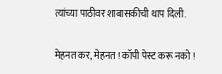त्यांच्या पाठीवर शाबासकीची थाप दिली.


मेहनत कर, मेहनत ! कॉपी पेस्ट करू नको !